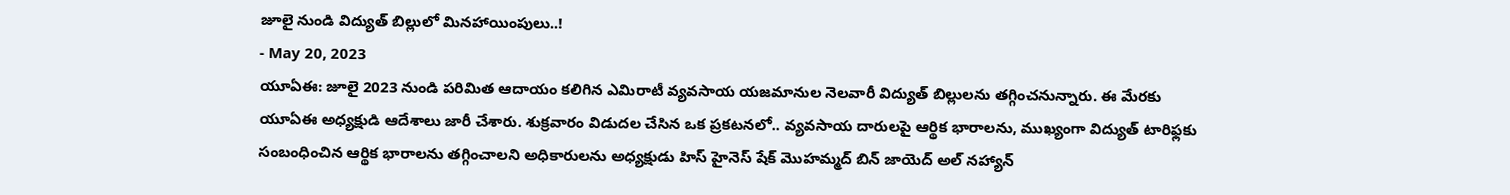జూలై నుండి విద్యుత్ బిల్లులో మినహాయింపులు..!
- May 20, 2023
యూఏఈ: జూలై 2023 నుండి పరిమిత ఆదాయం కలిగిన ఎమిరాటీ వ్యవసాయ యజమానుల నెలవారీ విద్యుత్ బిల్లులను తగ్గించనున్నారు. ఈ మేరకు యూఏఈ అధ్యక్షుడి ఆదేశాలు జారీ చేశారు. శుక్రవారం విడుదల చేసిన ఒక ప్రకటనలో.. వ్యవసాయ దారులపై ఆర్థిక భారాలను, ముఖ్యంగా విద్యుత్ టారిఫ్లకు సంబంధించిన ఆర్థిక భారాలను తగ్గించాలని అధికారులను అధ్యక్షుడు హిస్ హైనెస్ షేక్ మొహమ్మద్ బిన్ జాయెద్ అల్ నహ్యాన్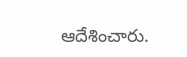ఆదేశించారు.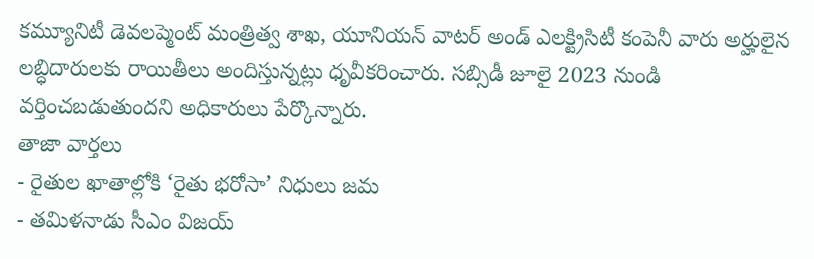కమ్యూనిటీ డెవలప్మెంట్ మంత్రిత్వ శాఖ, యూనియన్ వాటర్ అండ్ ఎలక్ట్రిసిటీ కంపెనీ వారు అర్హులైన లబ్ధిదారులకు రాయితీలు అందిస్తున్నట్లు ధృవీకరించారు. సబ్సిడీ జూలై 2023 నుండి వర్తించబడుతుందని అధికారులు పేర్కొన్నారు.
తాజా వార్తలు
- రైతుల ఖాతాల్లోకి ‘రైతు భరోసా’ నిధులు జమ
- తమిళనాడు సీఎం విజయ్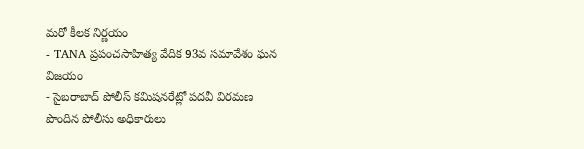మరో కీలక నిర్ణయం
- TANA ప్రపంచసాహిత్య వేదిక 93వ సమావేశం ఘన విజయం
- సైబరాబాద్ పోలీస్ కమిషనరేట్లో పదవీ విరమణ పొందిన పోలీసు అధికారులు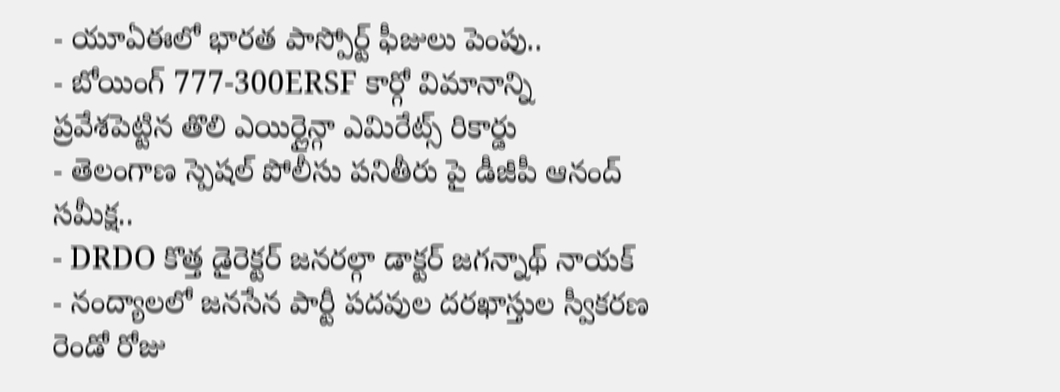- యూఏఈలో భారత పాస్పోర్ట్ ఫీజులు పెంపు..
- బోయింగ్ 777-300ERSF కార్గో విమానాన్ని ప్రవేశపెట్టిన తొలి ఎయిర్లైన్గా ఎమిరేట్స్ రికార్డు
- తెలంగాణ స్పెషల్ పోలీసు పనితీరు పై డీజీపీ ఆనంద్ సమీక్ష..
- DRDO కొత్త డైరెక్టర్ జనరల్గా డాక్టర్ జగన్నాథ్ నాయక్
- నంద్యాలలో జనసేన పార్టీ పదవుల దరఖాస్తుల స్వీకరణ రెండో రోజు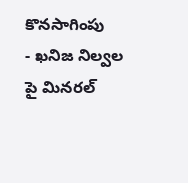కొనసాగింపు
- ఖనిజ నిల్వల పై మినరల్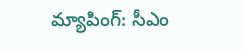మ్యాపింగ్: సీఎం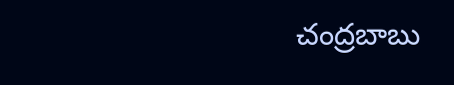చంద్రబాబు